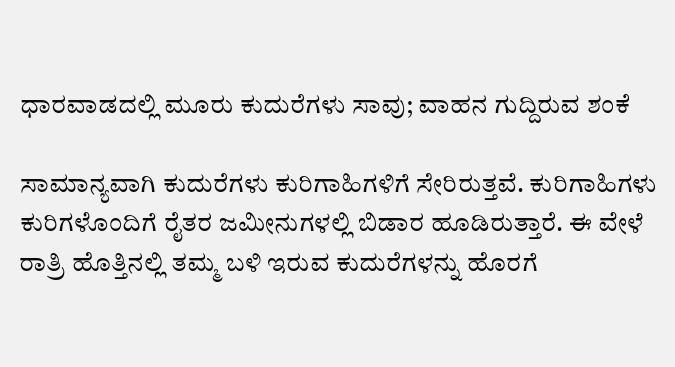ಧಾರವಾಡದಲ್ಲಿ ಮೂರು ಕುದುರೆಗಳು ಸಾವು; ವಾಹನ ಗುದ್ದಿರುವ ಶಂಕೆ

ಸಾಮಾನ್ಯವಾಗಿ ಕುದುರೆಗಳು ಕುರಿಗಾಹಿಗಳಿಗೆ ಸೇರಿರುತ್ತವೆ. ಕುರಿಗಾಹಿಗಳು ಕುರಿಗಳೊಂದಿಗೆ ರೈತರ ಜಮೀನುಗಳಲ್ಲಿ ಬಿಡಾರ ಹೂಡಿರುತ್ತಾರೆ. ಈ ವೇಳೆ ರಾತ್ರಿ ಹೊತ್ತಿನಲ್ಲಿ ತಮ್ಮ ಬಳಿ ಇರುವ ಕುದುರೆಗಳನ್ನು ಹೊರಗೆ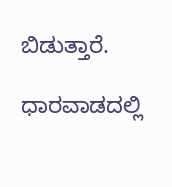ಬಿಡುತ್ತಾರೆ.

ಧಾರವಾಡದಲ್ಲಿ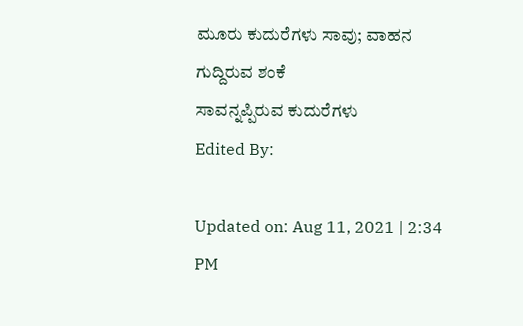ಮೂರು ಕುದುರೆಗಳು ಸಾವು; ವಾಹನ ಗುದ್ದಿರುವ ಶಂಕೆ
ಸಾವನ್ನಪ್ಪಿರುವ ಕುದುರೆಗಳು
Edited By:

Updated on: Aug 11, 2021 | 2:34 PM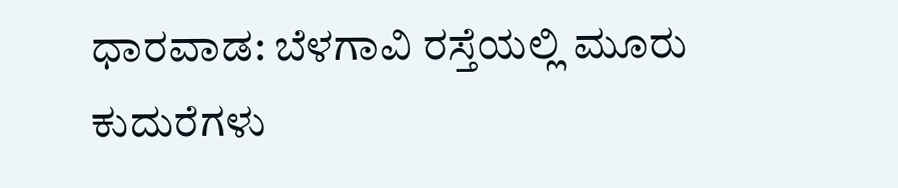ಧಾರವಾಡ: ಬೆಳಗಾವಿ ರಸ್ತೆಯಲ್ಲಿ ಮೂರು ಕುದುರೆಗಳು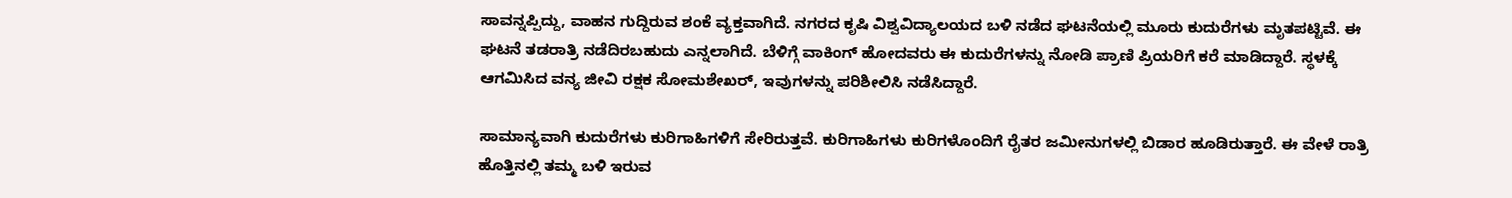ಸಾವನ್ನಪ್ಪಿದ್ದು, ವಾಹನ ಗುದ್ದಿರುವ ಶಂಕೆ ವ್ಯಕ್ತವಾಗಿದೆ. ನಗರದ ಕೃಷಿ ವಿಶ್ವವಿದ್ಯಾಲಯದ ಬಳಿ ನಡೆದ ಘಟನೆಯಲ್ಲಿ ಮೂರು ಕುದುರೆಗಳು ಮೃತಪಟ್ಟಿವೆ. ಈ ಘಟನೆ ತಡರಾತ್ರಿ ನಡೆದಿರಬಹುದು ಎನ್ನಲಾಗಿದೆ. ಬೆಳಿಗ್ಗೆ ವಾಕಿಂಗ್ ಹೋದವರು ಈ ಕುದುರೆಗಳನ್ನು ನೋಡಿ ಪ್ರಾಣಿ ಪ್ರಿಯರಿಗೆ ಕರೆ ಮಾಡಿದ್ದಾರೆ. ಸ್ಥಳಕ್ಕೆ ಆಗಮಿಸಿದ ವನ್ಯ ಜೀವಿ ರಕ್ಷಕ ಸೋಮಶೇಖರ್, ಇವುಗಳನ್ನು ಪರಿಶೀಲಿಸಿ ನಡೆಸಿದ್ದಾರೆ.

ಸಾಮಾನ್ಯವಾಗಿ ಕುದುರೆಗಳು ಕುರಿಗಾಹಿಗಳಿಗೆ ಸೇರಿರುತ್ತವೆ. ಕುರಿಗಾಹಿಗಳು ಕುರಿಗಳೊಂದಿಗೆ ರೈತರ ಜಮೀನುಗಳಲ್ಲಿ ಬಿಡಾರ ಹೂಡಿರುತ್ತಾರೆ. ಈ ವೇಳೆ ರಾತ್ರಿ ಹೊತ್ತಿನಲ್ಲಿ ತಮ್ಮ ಬಳಿ ಇರುವ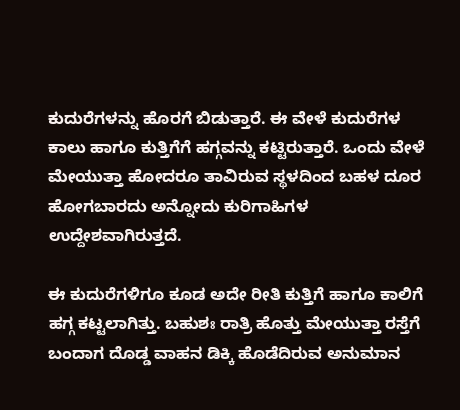ಕುದುರೆಗಳನ್ನು ಹೊರಗೆ ಬಿಡುತ್ತಾರೆ. ಈ ವೇಳೆ ಕುದುರೆಗಳ ಕಾಲು ಹಾಗೂ ಕುತ್ತಿಗೆಗೆ ಹಗ್ಗವನ್ನು ಕಟ್ಟಿರುತ್ತಾರೆ. ಒಂದು ವೇಳೆ ಮೇಯುತ್ತಾ ಹೋದರೂ ತಾವಿರುವ ಸ್ಥಳದಿಂದ ಬಹಳ ದೂರ ಹೋಗಬಾರದು ಅನ್ನೋದು ಕುರಿಗಾಹಿಗಳ ಉದ್ದೇಶವಾಗಿರುತ್ತದೆ.

ಈ ಕುದುರೆಗಳಿಗೂ ಕೂಡ ಅದೇ ರೀತಿ ಕುತ್ತಿಗೆ ಹಾಗೂ ಕಾಲಿಗೆ ಹಗ್ಗ ಕಟ್ಟಲಾಗಿತ್ತು. ಬಹುಶಃ ರಾತ್ರಿ ಹೊತ್ತು ಮೇಯುತ್ತಾ ರಸ್ತೆಗೆ ಬಂದಾಗ ದೊಡ್ಡ ವಾಹನ ಡಿಕ್ಕಿ ಹೊಡೆದಿರುವ ಅನುಮಾನ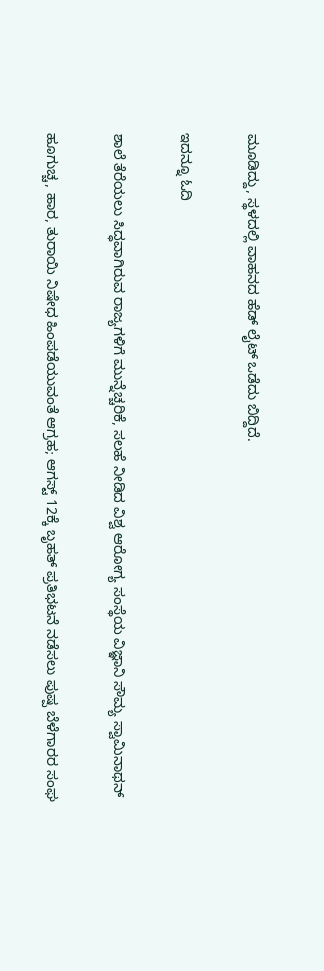ಮೂಡಿದ್ದು, ಸ್ಥಳದಲ್ಲಿ ವಾಹನದ ಹೆಡ್ ಲೈಟ್ ಒಡೆದು ಬಿದ್ದಿದೆ.

ಇದನ್ನೂ ಓದಿ

ಶಾಲೆ ತೆರೆಯಲು ಸಿದ್ಧವಾಗಿರುವ ರಾಜ್ಯಗಳಿಗೆ ಮುನ್ನೆಚ್ಚರಿಕೆ, ಸಲಹೆ ನೀಡಿದ ವಿಶ್ವ ಆರೋಗ್ಯ ಸಂಸ್ಥೆಯ ವಿಜ್ಞಾನಿ ಸೌಮ್ಯ ಸ್ವಾಮಿನಾಥನ್

ಹೂಗುಚ್ಚ, ಹಾರ, ತುರಾಯಿ ನಿಷೇಧ ಹಿಂಪಡೆಯುವಂತೆ ಆಗ್ರಹ; ಆಗಸ್ಟ್ 12ಕ್ಕೆ ಬೃಹತ್ ಪ್ರತಿಭಟನೆ ನಡೆಸಲು ಪುಷ್ಪ ಬೆಳೆಗಾರರ ಸಂಘ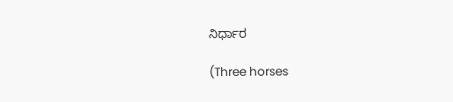ನಿರ್ಧಾರ

(Three horses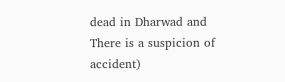dead in Dharwad and There is a suspicion of accident)